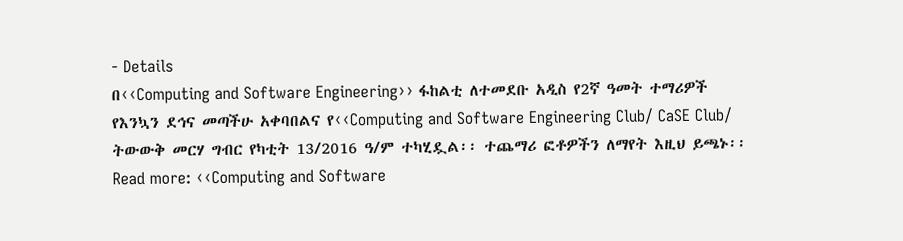- Details
በ‹‹Computing and Software Engineering›› ፋከልቲ ለተመደቡ አዲስ የ2ኛ ዓመት ተማሪዎች የእንኳን ደኅና መጣችሁ አቀባበልና የ‹‹Computing and Software Engineering Club/ CaSE Club/ ትውውቅ መርሃ ግብር የካቲት 13/2016 ዓ/ም ተካሂዷል፡፡ ተጨማሪ ፎቶዎችን ለማየት እዚህ ይጫኑ፡፡
Read more: ‹‹Computing and Software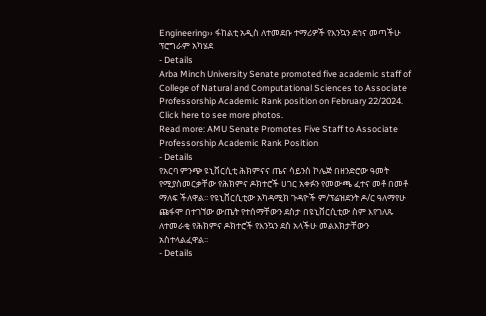Engineering›› ፋከልቲ አዲስ ለተመደቡ ተማሪዎች የእንኳን ደኅና መጣችሁ ፕሮግራም አካሄደ
- Details
Arba Minch University Senate promoted five academic staff of College of Natural and Computational Sciences to Associate Professorship Academic Rank position on February 22/2024. Click here to see more photos.
Read more: AMU Senate Promotes Five Staff to Associate Professorship Academic Rank Position
- Details
የአርባ ምንጭ ዩኒቨርሲቲ ሕክምናና ጤና ሳይንስ ኮሌጅ በዘንድሮው ዓመት የሚያስመርቃቸው የሕክምና ዶክተሮች ሀገር አቀፉን የመውጫ ፈተና መቶ በመቶ ማለፍ ችለዋል፡፡ የዩኒቨርሲቲው አካዳሚክ ጉዳዮች ም/ፕሬዝደንት ዶ/ር ዓለማየሁ ጩፋሞ በተገኘው ውጤት የተሰማቸውን ደስታ በዩኒቨርሲቲው ስም እየገለጹ ለተመራቂ የሕክምና ዶክተሮች የእንኳን ደስ አላችሁ መልእክታቸውን አስተላልፈዋል፡፡
- Details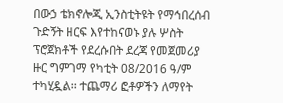በውኃ ቴክኖሎጂ ኢንስቲትዩት የማኅበረሰብ ጉድኝት ዘርፍ እየተከናወኑ ያሉ ሦስት ፕሮጀክቶች የደረሱበት ደረጃ የመጀመሪያ ዙር ግምገማ የካቲት 08/2016 ዓ/ም ተካሂዷል፡፡ ተጨማሪ ፎቶዎችን ለማየት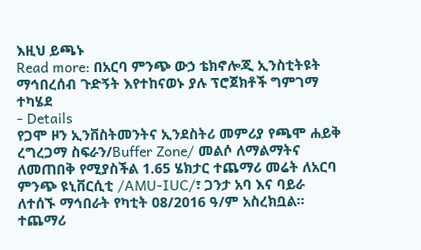እዚህ ይጫኑ
Read more: በአርባ ምንጭ ውኃ ቴክኖሎጂ ኢንስቲትዩት ማኅበረሰብ ጉድኝት እየተከናወኑ ያሉ ፕሮጀክቶች ግምገማ ተካሄደ
- Details
የጋሞ ዞን ኢንቨስትመንትና ኢንደስትሪ መምሪያ የጫሞ ሐይቅ ረግረጋማ ስፍራን/Buffer Zone/ መልሶ ለማልማትና ለመጠበቅ የሚያስችል 1.65 ሄክታር ተጨማሪ መሬት ለአርባ ምንጭ ዩኒቨርሲቲ /AMU-IUC/፣ ጋንታ አባ እና ባይራ ለተሰኙ ማኅበራት የካቲት 08/2016 ዓ/ም አስረክቧል፡፡ ተጨማሪ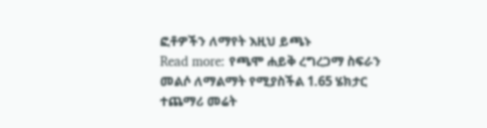ፎቶዎችን ለማየት እዚህ ይጫኑ
Read more: የጫሞ ሐይቅ ረግረጋማ ስፍራን መልሶ ለማልማት የሚያስችል 1.65 ሄክታር ተጨማሪ መሬት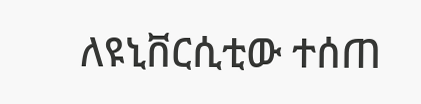ለዩኒቨርሲቲው ተሰጠ